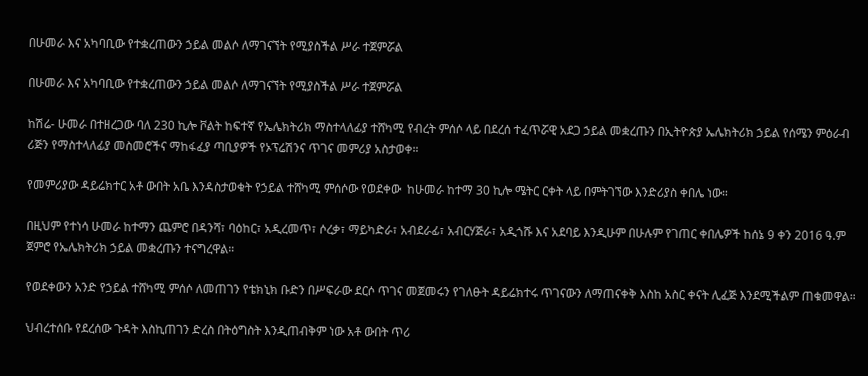በሁመራ እና አካባቢው የተቋረጠውን ኃይል መልሶ ለማገናኘት የሚያስችል ሥራ ተጀምሯል

በሁመራ እና አካባቢው የተቋረጠውን ኃይል መልሶ ለማገናኘት የሚያስችል ሥራ ተጀምሯል

ከሽሬ- ሁመራ በተዘረጋው ባለ 230 ኪሎ ቮልት ከፍተኛ የኤሌክትሪክ ማስተላለፊያ ተሸካሚ የብረት ምሰሶ ላይ በደረሰ ተፈጥሯዊ አደጋ ኃይል መቋረጡን በኢትዮጵያ ኤሌክትሪክ ኃይል የሰሜን ምዕራብ ሪጅን የማስተላለፊያ መስመሮችና ማከፋፈያ ጣቢያዎች የኦፕሬሽንና ጥገና መምሪያ አስታወቀ።

የመምሪያው ዳይሬክተር አቶ ውበት አቤ እንዳስታወቁት የኃይል ተሸካሚ ምሰሶው የወደቀው  ከሁመራ ከተማ 30 ኪሎ ሜትር ርቀት ላይ በምትገኘው እንድሪያስ ቀበሌ ነው።

በዚህም የተነሳ ሁመራ ከተማን ጨምሮ በዳንሻ፣ ባዕከር፣ አዲረመጥ፣ ሶረቃ፣ ማይካድራ፣ አብደራፊ፣ አብርሃጅራ፣ አዲጎሹ እና አደባይ እንዲሁም በሁሉም የገጠር ቀበሌዎች ከሰኔ 9 ቀን 2016 ዓ.ም ጀምሮ የኤሌክትሪክ ኃይል መቋረጡን ተናግረዋል።

የወደቀውን አንድ የኃይል ተሸካሚ ምሰሶ ለመጠገን የቴክኒክ ቡድን በሥፍራው ደርሶ ጥገና መጀመሩን የገለፁት ዳይሬክተሩ ጥገናውን ለማጠናቀቅ እስከ አስር ቀናት ሊፈጅ እንደሚችልም ጠቁመዋል።

ህብረተሰቡ የደረሰው ጉዳት እስኪጠገን ድረስ በትዕግስት እንዲጠብቅም ነው አቶ ውበት ጥሪ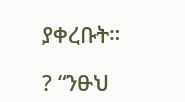ያቀረቡት።

? “ንፁህ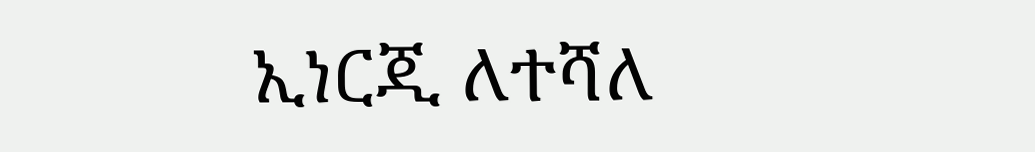ኢነርጂ ለተሻለ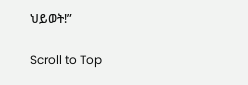ህይወት!”

Scroll to Top